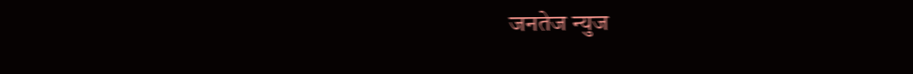जनतेज न्युज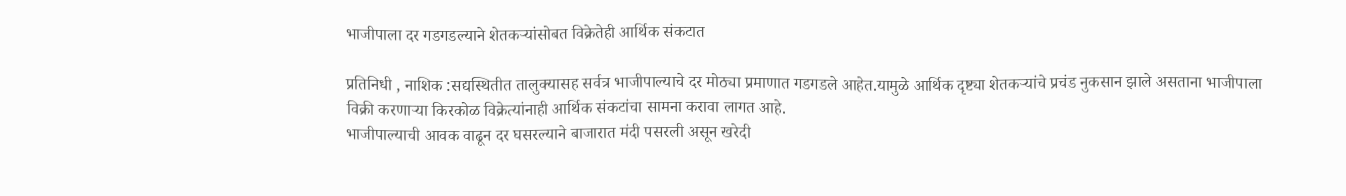भाजीपाला दर गडगडल्याने शेतकऱ्यांसोबत विक्रेतेही आर्थिक संकटात

प्रतिनिधी , नाशिक :सद्यस्थितीत तालुक्‍यासह सर्वत्र भाजीपाल्याचे दर मोठ्या प्रमाणात गडगडले आहेत.यामुळे आर्थिक दृष्ट्या शेतकऱ्यांचे प्रचंड नुकसान झाले असताना भाजीपाला विक्री करणाऱ्या किरकोळ विक्रेत्यांनाही आर्थिक संकटांचा सामना करावा लागत आहे.
भाजीपाल्याची आवक वाढून दर घसरल्याने बाजारात मंदी पसरली असून खरेदी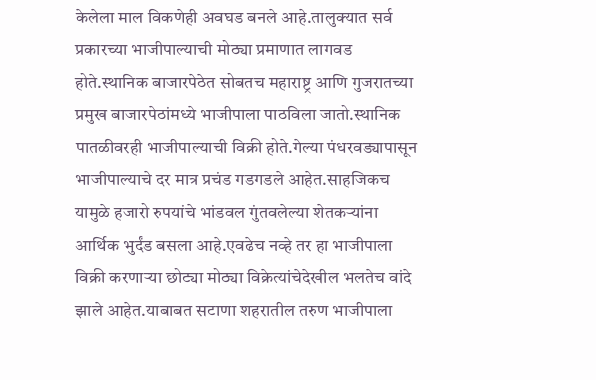केलेला माल विकणेही अवघड बनले आहे.तालुक्यात सर्व प्रकारच्या भाजीपाल्याची मोठ्या प्रमाणात लागवड होते.स्थानिक बाजारपेठेत सोबतच महाराष्ट्र आणि गुजरातच्या प्रमुख बाजारपेठांमध्ये भाजीपाला पाठविला जातो.स्थानिक पातळीवरही भाजीपाल्याची विक्री होते.गेल्या पंधरवड्यापासून भाजीपाल्याचे दर मात्र प्रचंड गडगडले आहेत.साहजिकच यामुळे हजारो रुपयांचे भांडवल गुंतवलेल्या शेतकऱ्यांना आर्थिक भुर्दंड बसला आहे.एवढेच नव्हे तर हा भाजीपाला विक्री करणाऱ्या छोट्या मोठ्या विक्रेत्यांचेदेखील भलतेच वांदे झाले आहेत.याबाबत सटाणा शहरातील तरुण भाजीपाला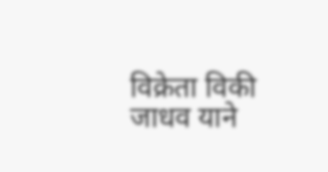विक्रेता विकी जाधव याने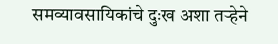समव्यावसायिकांचे दुःख अशा तऱ्हेने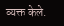व्यक्त केले.